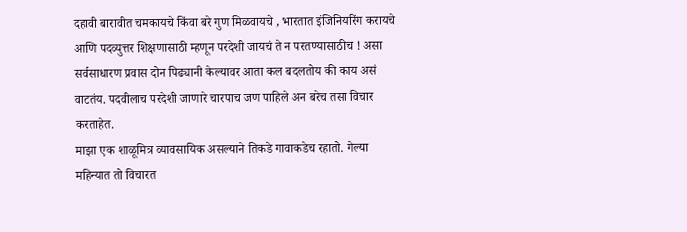दहावी बारावीत चमकायचे किंवा बरे गुण मिळवायचे , भारतात इंजिनियरिंग करायचे आणि पदव्युत्तर शिक्षणासाठी म्हणून परदेशी जायचं ते न परतण्यासाठीच ! असा सर्वसाधारण प्रवास दोन पिढ्यानी केल्यावर आता कल बदलतोय की काय असं वाटतंय. पदवीलाच परदेशी जाणारे चारपाच जण पाहिले अन बरेच तसा विचार करताहेत.
माझा एक शाळूमित्र व्यावसायिक असल्याने तिकडे गावाकडेच रहातो. गेल्या महिन्यात तो विचारत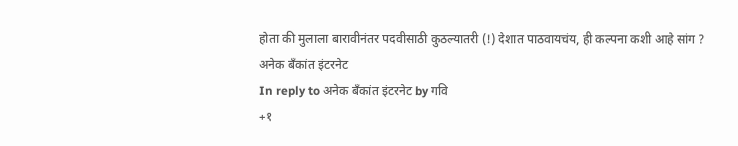होता की मुलाला बारावीनंतर पदवीसाठी कुठल्यातरी (!) देशात पाठवायचंय, ही कल्पना कशी आहे सांग ?
अनेक बँकांत इंटरनेट
In reply to अनेक बँकांत इंटरनेट by गवि
+१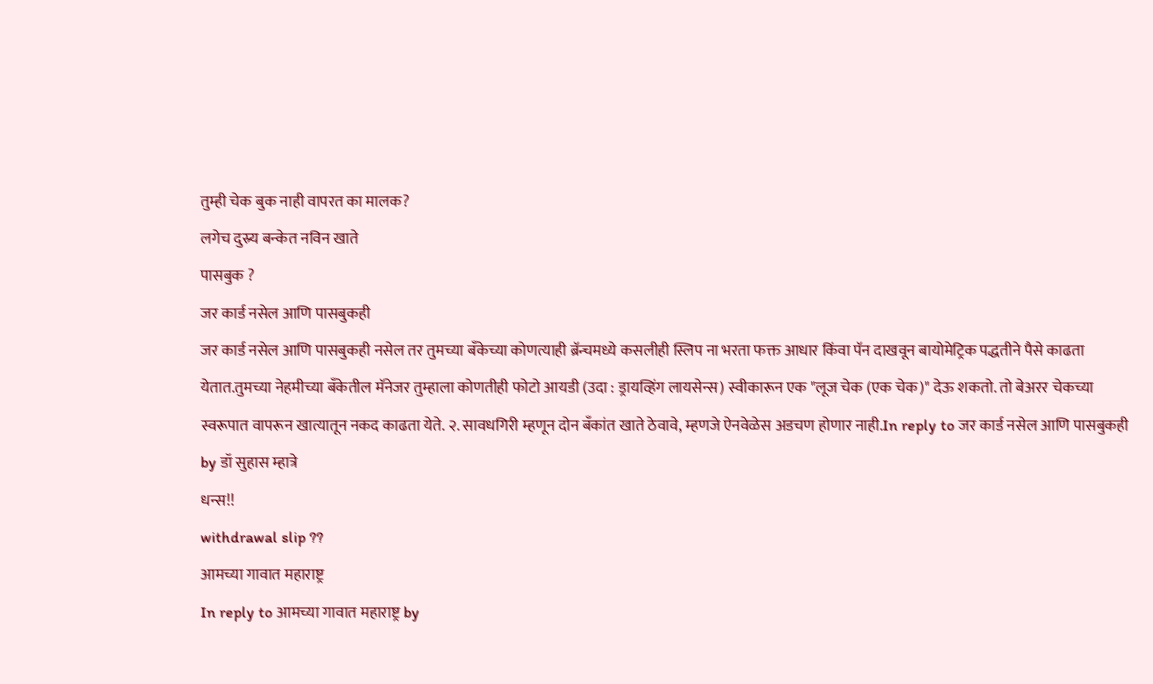तुम्ही चेक बुक नाही वापरत का मालक?
लगेच दुस्र्य बन्केत नविन खाते
पासबुक ?
जर कार्ड नसेल आणि पासबुकही
जर कार्ड नसेल आणि पासबुकही नसेल तर तुमच्या बँकेच्या कोणत्याही ब्रॅन्चमध्ये कसलीही स्लिप ना भरता फक्त आधार किंवा पॅन दाखवून बायोमेट्रिक पद्धतीने पैसे काढता येतात.तुमच्या नेहमीच्या बँकेतील मॅनेजर तुम्हाला कोणतीही फोटो आयडी (उदा : ड्रायव्हिंग लायसेन्स) स्वीकारून एक "लूज चेक (एक चेक)" देऊ शकतो. तो बेअरर चेकच्या स्वरूपात वापरून खात्यातून नकद काढता येते. २. सावधगिरी म्हणून दोन बँकांत खाते ठेवावे, म्हणजे ऐनवेळेस अडचण होणार नाही.In reply to जर कार्ड नसेल आणि पासबुकही by डॉ सुहास म्हात्रे
धन्स!!
withdrawal slip ??
आमच्या गावात महाराष्ट्र
In reply to आमच्या गावात महाराष्ट्र by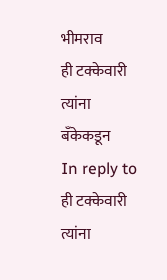भीमराव
ही टक्केवारी त्यांना बँकेकडून
In reply to ही टक्केवारी त्यांना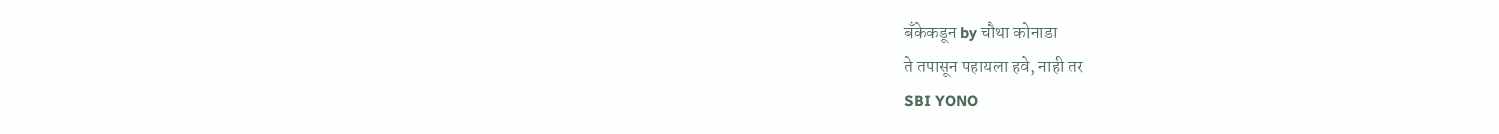बँकेकडून by चौथा कोनाडा
ते तपासून पहायला हवे, नाही तर
SBI YONO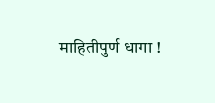माहितीपुर्ण धागा !